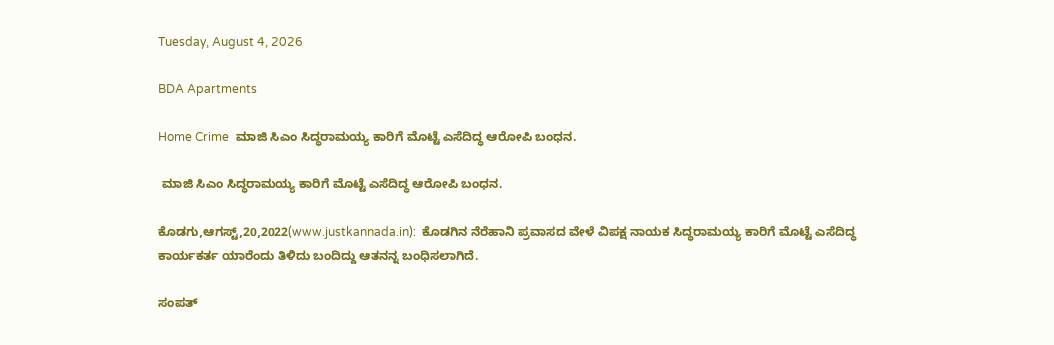Tuesday, August 4, 2026

BDA Apartments

Home Crime  ಮಾಜಿ ಸಿಎಂ ಸಿದ‍್ಧರಾಮಯ್ಯ ಕಾರಿಗೆ ಮೊಟ್ಟೆ ಎಸೆದಿದ್ಧ ಆರೋಪಿ ಬಂಧನ.

 ಮಾಜಿ ಸಿಎಂ ಸಿದ‍್ಧರಾಮಯ್ಯ ಕಾರಿಗೆ ಮೊಟ್ಟೆ ಎಸೆದಿದ್ಧ ಆರೋಪಿ ಬಂಧನ.

ಕೊಡಗು,ಆಗಸ್ಟ್,20,2022(www.justkannada.in):  ಕೊಡಗಿನ ನೆರೆಹಾನಿ ಪ್ರವಾಸದ ವೇಳೆ ವಿಪಕ್ಷ ನಾಯಕ ಸಿದ್ಧರಾಮಯ್ಯ ಕಾರಿಗೆ ಮೊಟ್ಟೆ ಎಸೆದಿದ್ಧ ಕಾರ್ಯಕರ್ತ ಯಾರೆಂದು ತಿಳಿದು ಬಂದಿದ್ದು ಆತನನ್ನ ಬಂಧಿಸಲಾಗಿದೆ.

ಸಂಪತ್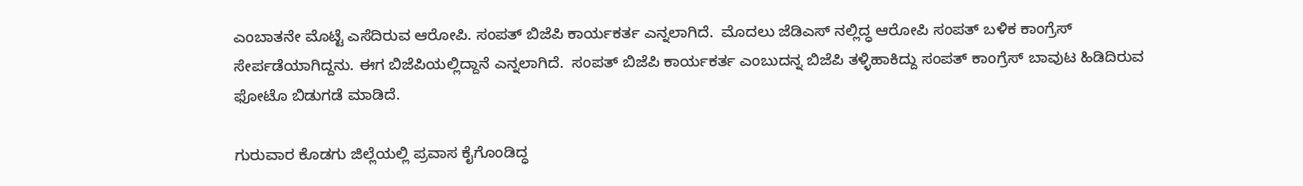ಎಂಬಾತನೇ ಮೊಟ್ಟೆ ಎಸೆದಿರುವ ಆರೋಪಿ. ಸಂಪತ್ ಬಿಜೆಪಿ ಕಾರ್ಯಕರ್ತ ಎನ್ನಲಾಗಿದೆ.  ಮೊದಲು ಜೆಡಿಎಸ್ ನಲ್ಲಿದ್ಧ ಆರೋಪಿ ಸಂಪತ್ ಬಳಿಕ ಕಾಂಗ್ರೆಸ್ ಸೇರ್ಪಡೆಯಾಗಿದ್ದನು. ಈಗ ಬಿಜೆಪಿಯಲ್ಲಿದ್ದಾನೆ ಎನ್ನಲಾಗಿದೆ.  ಸಂಪತ್ ಬಿಜೆಪಿ ಕಾರ್ಯಕರ್ತ ಎಂಬುದನ್ನ ಬಿಜೆಪಿ ತಳ್ಳಿಹಾಕಿದ್ದು ಸಂಪತ್ ಕಾಂಗ್ರೆಸ್ ಬಾವುಟ ಹಿಡಿದಿರುವ ಫೋಟೊ ಬಿಡುಗಡೆ ಮಾಡಿದೆ.

ಗುರುವಾರ ಕೊಡಗು ಜಿಲ್ಲೆಯಲ್ಲಿ ಪ್ರವಾಸ ಕೈಗೊಂಡಿದ್ಧ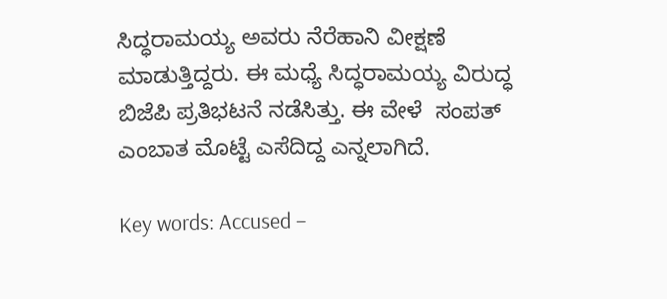ಸಿದ‍್ಧರಾಮಯ್ಯ ಅವರು ನೆರೆಹಾನಿ ವೀಕ್ಷಣೆ  ಮಾಡುತ್ತಿದ್ದರು. ಈ ಮಧ್ಯೆ ಸಿದ್ಧರಾಮಯ್ಯ ವಿರುದ್ಧ ಬಿಜೆಪಿ ಪ್ರತಿಭಟನೆ ನಡೆಸಿತ್ತು. ಈ ವೇಳೆ  ಸಂಪತ್ ಎಂಬಾತ ಮೊಟ್ಟೆ ಎಸೆದಿದ್ದ ಎನ್ನಲಾಗಿದೆ.

Key words: Accused –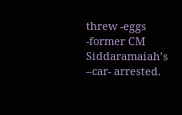threw -eggs -former CM Siddaramaiah’s –car- arrested.